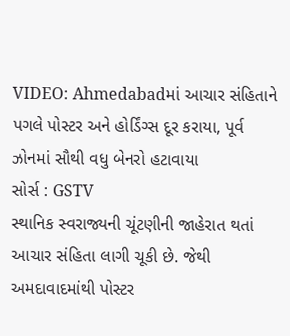VIDEO: Ahmedabadમાં આચાર સંહિતાને પગલે પોસ્ટર અને હોર્ડિંગ્સ દૂર કરાયા, પૂર્વ ઝોનમાં સૌથી વધુ બેનરો હટાવાયા
સોર્સ : GSTV
સ્થાનિક સ્વરાજ્યની ચૂંટણીની જાહેરાત થતાં આચાર સંહિતા લાગી ચૂકી છે. જેથી અમદાવાદમાંથી પોસ્ટર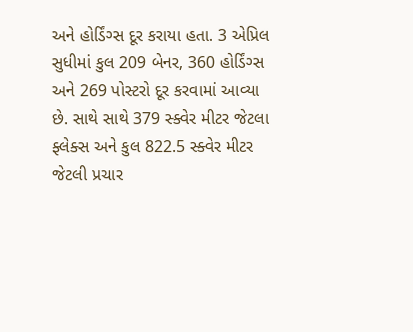અને હોર્ડિંગ્સ દૂર કરાયા હતા. 3 એપ્રિલ સુધીમાં કુલ 209 બેનર, 360 હોર્ડિંગ્સ અને 269 પોસ્ટરો દૂર કરવામાં આવ્યા છે. સાથે સાથે 379 સ્ક્વેર મીટર જેટલા ફ્લેક્સ અને કુલ 822.5 સ્ક્વેર મીટર જેટલી પ્રચાર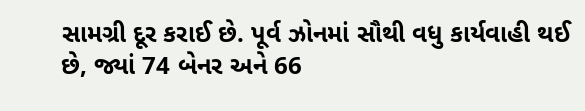સામગ્રી દૂર કરાઈ છે. પૂર્વ ઝોનમાં સૌથી વધુ કાર્યવાહી થઈ છે, જ્યાં 74 બેનર અને 66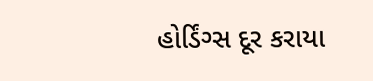હોર્ડિંગ્સ દૂર કરાયા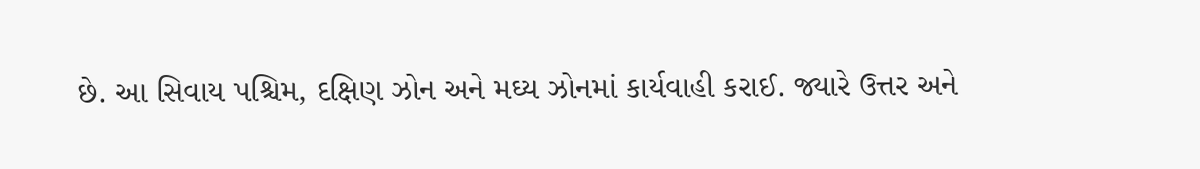છે. આ સિવાય પશ્ચિમ, દક્ષિણ ઝોન અને મઘ્ય ઝોનમાં કાર્યવાહી કરાઈ. જ્યારે ઉત્તર અને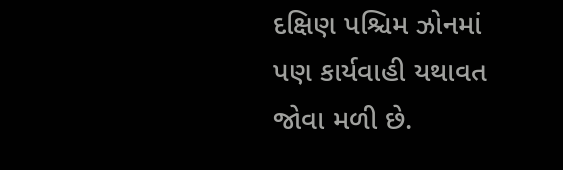દક્ષિણ પશ્ચિમ ઝોનમાં પણ કાર્યવાહી યથાવત જોવા મળી છે.